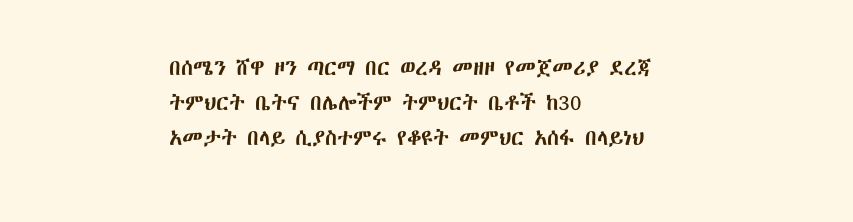በሰሜን ሸዋ ዞን ጣርማ በር ወረዳ መዘዞ የመጀመሪያ ደረጃ ትምህርት ቤትና በሌሎችም ትምህርት ቤቶች ከ30 አመታት በላይ ሲያስተምሩ የቆዩት መምህር አሰፋ በላይነህ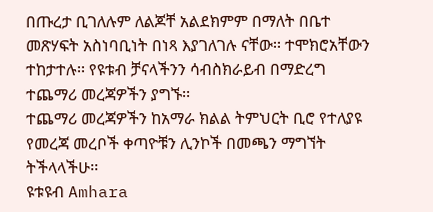በጡረታ ቢገለሉም ለልጆቸ አልደክምም በማለት በቤተ መጽሃፍት አስነባቢነት በነጻ እያገለገሉ ናቸው፡፡ ተሞክሮአቸውን ተከታተሉ፡፡ የዩቱብ ቻናላችንን ሳብስክራይብ በማድረግ ተጨማሪ መረጃዎችን ያግኙ፡፡
ተጨማሪ መረጃዎችን ከአማራ ክልል ትምህርት ቢሮ የተለያዩ የመረጃ መረቦች ቀጣዮቹን ሊንኮች በመጫን ማግኘት ትችላላችሁ፡፡
ዩቱዩብ Amhara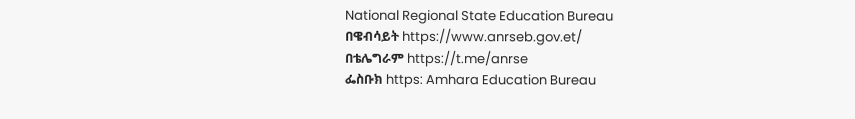National Regional State Education Bureau
በዌብሳይት https://www.anrseb.gov.et/
በቴሌግራም https://t.me/anrse
ፌስቡክ https: Amhara Education Bureau